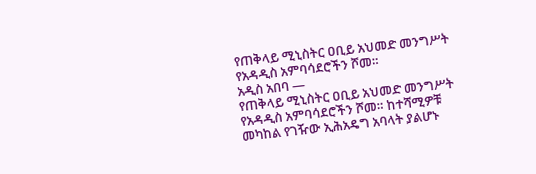የጠቅላይ ሚኒስትር ዐቢይ አህመድ መንግሥት የአዳዲስ አምባሳደሮችን ሾመ።
አዲስ አበባ —
የጠቅላይ ሚኒስትር ዐቢይ አህመድ መንግሥት የአዳዲስ አምባሳደሮችን ሾመ። ከተሻሚዎቹ መካከል የገዥው ኢሕአዴግ አባላት ያልሆኑ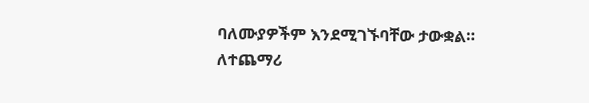ባለሙያዎችም እንደሚገኙባቸው ታውቋል።
ለተጨማሪ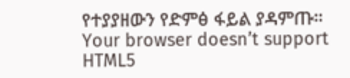የተያያዘውን የድምፅ ፋይል ያዳምጡ።
Your browser doesn’t support HTML5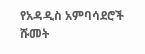የአዳዲስ አምባሳደሮች ሹመት